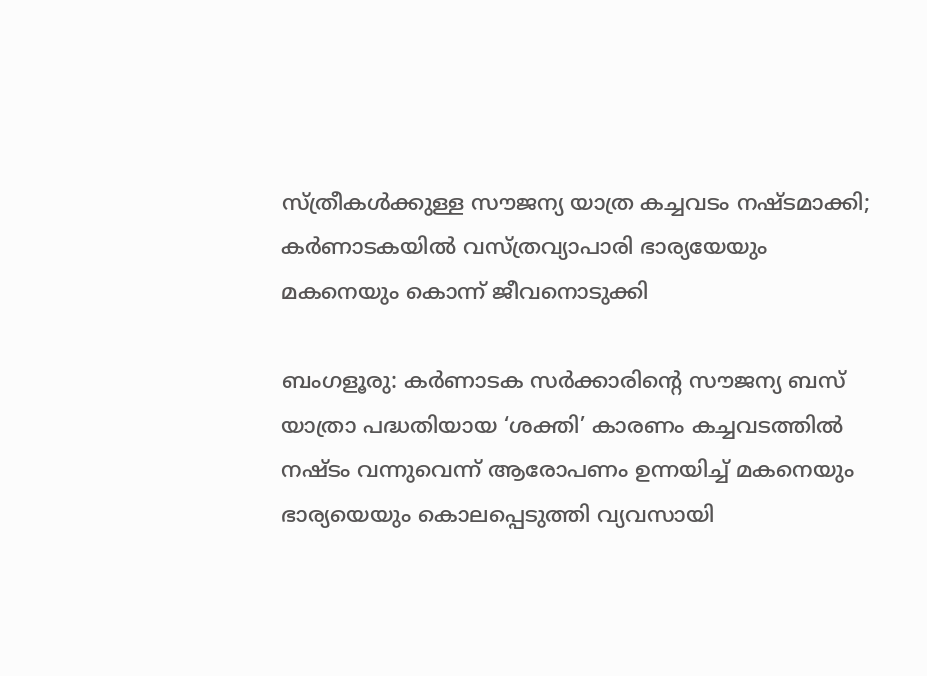സ്ത്രീകള്‍ക്കുള്ള സൗജന്യ യാത്ര കച്ചവടം നഷ്ടമാക്കി; കര്‍ണാടകയില്‍ വസ്ത്രവ്യാപാരി ഭാര്യയേയും മകനെയും കൊന്ന് ജീവനൊടുക്കി

ബംഗളൂരു: കര്‍ണാടക സര്‍ക്കാരിന്റെ സൗജന്യ ബസ് യാത്രാ പദ്ധതിയായ ‘ശക്തി’ കാരണം കച്ചവടത്തില്‍ നഷ്ടം വന്നുവെന്ന് ആരോപണം ഉന്നയിച്ച് മകനെയും ഭാര്യയെയും കൊലപ്പെടുത്തി വ്യവസായി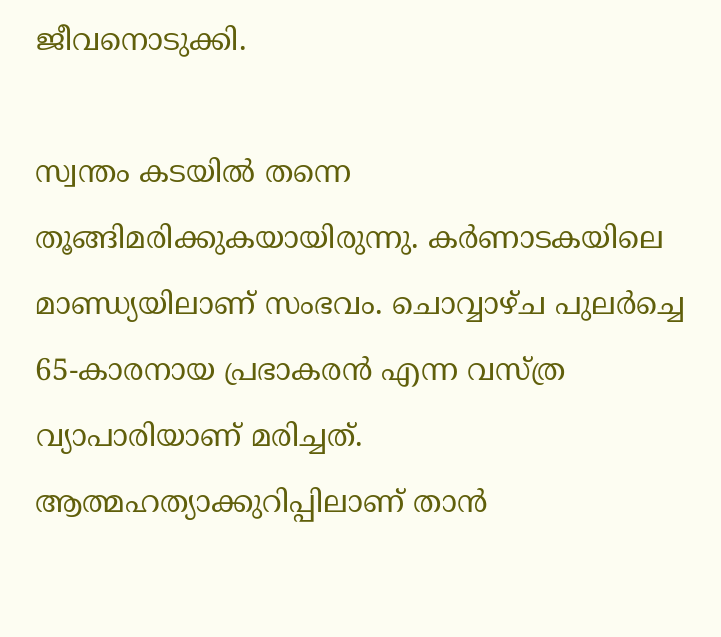ജീവനൊടുക്കി.

സ്വന്തം കടയില്‍ തന്നെ തൂങ്ങിമരിക്കുകയായിരുന്നു. കര്‍ണാടകയിലെ മാണ്ഡ്യയിലാണ് സംഭവം. ചൊവ്വാഴ്ച പുലര്‍ച്ചെ 65-കാരനായ പ്രഭാകരന്‍ എന്ന വസ്ത്ര വ്യാപാരിയാണ് മരിച്ചത്. ആത്മഹത്യാക്കുറിപ്പിലാണ് താന്‍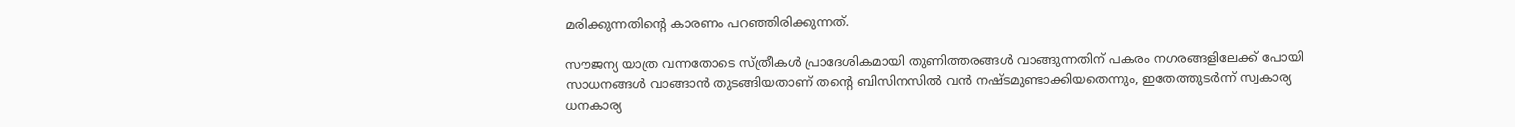മരിക്കുന്നതിന്റെ കാരണം പറഞ്ഞിരിക്കുന്നത്.

സൗജന്യ യാത്ര വന്നതോടെ സ്ത്രീകള്‍ പ്രാദേശികമായി തുണിത്തരങ്ങള്‍ വാങ്ങുന്നതിന് പകരം നഗരങ്ങളിലേക്ക് പോയി സാധനങ്ങള്‍ വാങ്ങാന്‍ തുടങ്ങിയതാണ് തന്റെ ബിസിനസില്‍ വന്‍ നഷ്ടമുണ്ടാക്കിയതെന്നും, ഇതേത്തുടര്‍ന്ന് സ്വകാര്യ ധനകാര്യ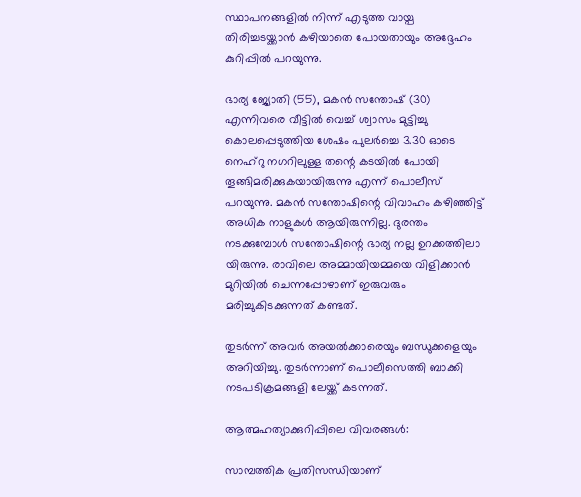സ്ഥാപനങ്ങളില്‍ നിന്ന് എടുത്ത വായ്പ തിരിച്ചടയ്ക്കാന്‍ കഴിയാതെ പോയതായും അദ്ദേഹം കുറിപ്പില്‍ പറയുന്നു.

ഭാര്യ ജ്യോതി (55), മകന്‍ സന്തോഷ് (30) എന്നിവരെ വീട്ടില്‍ വെച്ച് ശ്വാസം മുട്ടിച്ചു കൊലപ്പെടുത്തിയ ശേഷം പുലര്‍ച്ചെ 3.30 ഓടെ നെഹ്റു നഗറിലുള്ള തന്റെ കടയില്‍ പോയി തൂങ്ങിമരിക്കുകയായിരുന്നു എന്ന് പൊലീസ് പറയുന്നു. മകന്‍ സന്തോഷിന്റെ വിവാഹം കഴിഞ്ഞിട്ട് അധിക നാളുകള്‍ ആയിരുന്നില്ല. ദുരന്തം നടക്കുമ്പോള്‍ സന്തോഷിന്റെ ഭാര്യ നല്ല ഉറക്കത്തിലാ യിരുന്നു. രാവിലെ അമ്മായിയമ്മയെ വിളിക്കാന്‍ മുറിയില്‍ ചെന്നപ്പോഴാണ് ഇരുവരും മരിച്ചുകിടക്കുന്നത് കണ്ടത്.

തുടര്‍ന്ന് അവര്‍ അയല്‍ക്കാരെയും ബന്ധുക്കളെയും അറിയിച്ചു. തുടര്‍ന്നാണ് പൊലീസെത്തി ബാക്കി നടപടിക്രമങ്ങളി ലേയ്ക്ക് കടന്നത്.

ആത്മഹത്യാക്കുറിപ്പിലെ വിവരങ്ങള്‍:

സാമ്പത്തിക പ്രതിസന്ധിയാണ്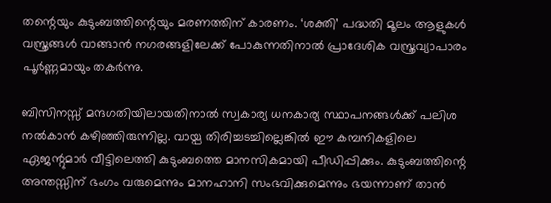തന്റെയും കുടുംബത്തിന്റെയും മരണത്തിന് കാരണം. ‘ശക്തി’ പദ്ധതി മൂലം ആളുകള്‍ വസ്ത്രങ്ങള്‍ വാങ്ങാന്‍ നഗരങ്ങളിലേക്ക് പോകുന്നതിനാല്‍ പ്രാദേശിക വസ്ത്രവ്യാപാരം പൂര്‍ണ്ണമായും തകര്‍ന്നു.

ബിസിനസ്സ് മന്ദഗതിയിലായതിനാല്‍ സ്വകാര്യ ധനകാര്യ സ്ഥാപനങ്ങള്‍ക്ക് പലിശ നല്‍കാന്‍ കഴിഞ്ഞിരുന്നില്ല. വായ്പ തിരിച്ചടച്ചില്ലെങ്കില്‍ ഈ കമ്പനികളിലെ ഏജന്റുമാര്‍ വീട്ടിലെത്തി കുടുംബത്തെ മാനസികമായി പീഡിപ്പിക്കും. കുടുംബത്തിന്റെ അന്തസ്സിന് ഭംഗം വരുമെന്നും മാനഹാനി സംഭവിക്കുമെന്നും ഭയന്നാണ് താന്‍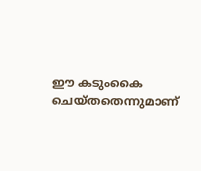ഈ കടുംകൈ ചെയ്തതെന്നുമാണ്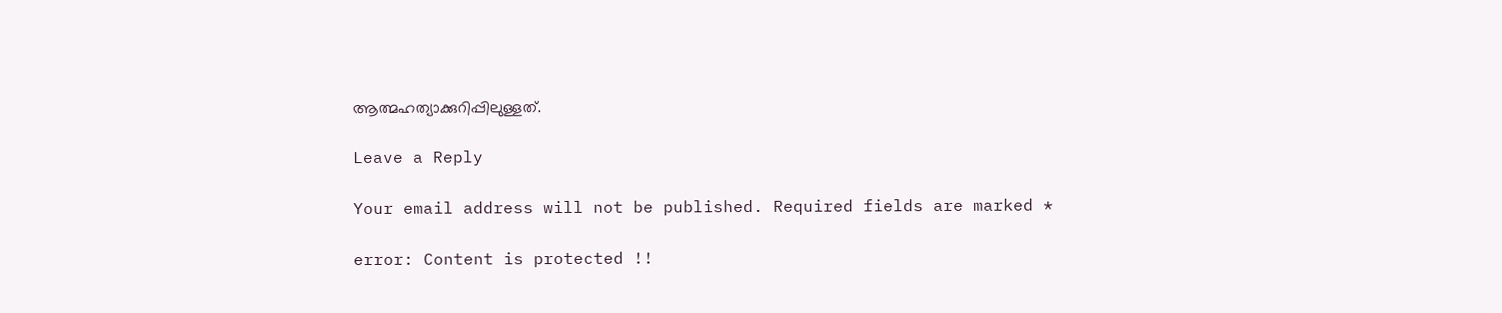ആത്മഹത്യാക്കുറിപ്പിലുള്ളത്.

Leave a Reply

Your email address will not be published. Required fields are marked *

error: Content is protected !!